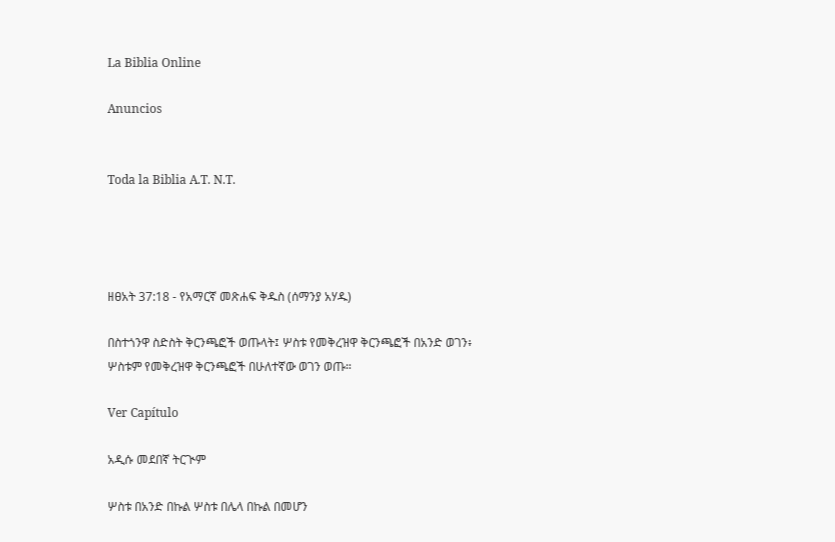La Biblia Online

Anuncios


Toda la Biblia A.T. N.T.




ዘፀአት 37:18 - የአማርኛ መጽሐፍ ቅዱስ (ሰማንያ አሃዱ)

በስተጎንዋ ስድስት ቅርንጫፎች ወጡላት፤ ሦስቱ የመቅረዝዋ ቅርንጫፎች በአንድ ወገን፥ ሦስቱም የመቅረዝዋ ቅርንጫፎች በሁለተኛው ወገን ወጡ።

Ver Capítulo

አዲሱ መደበኛ ትርጒም

ሦስቱ በአንድ በኩል ሦስቱ በሌላ በኩል በመሆን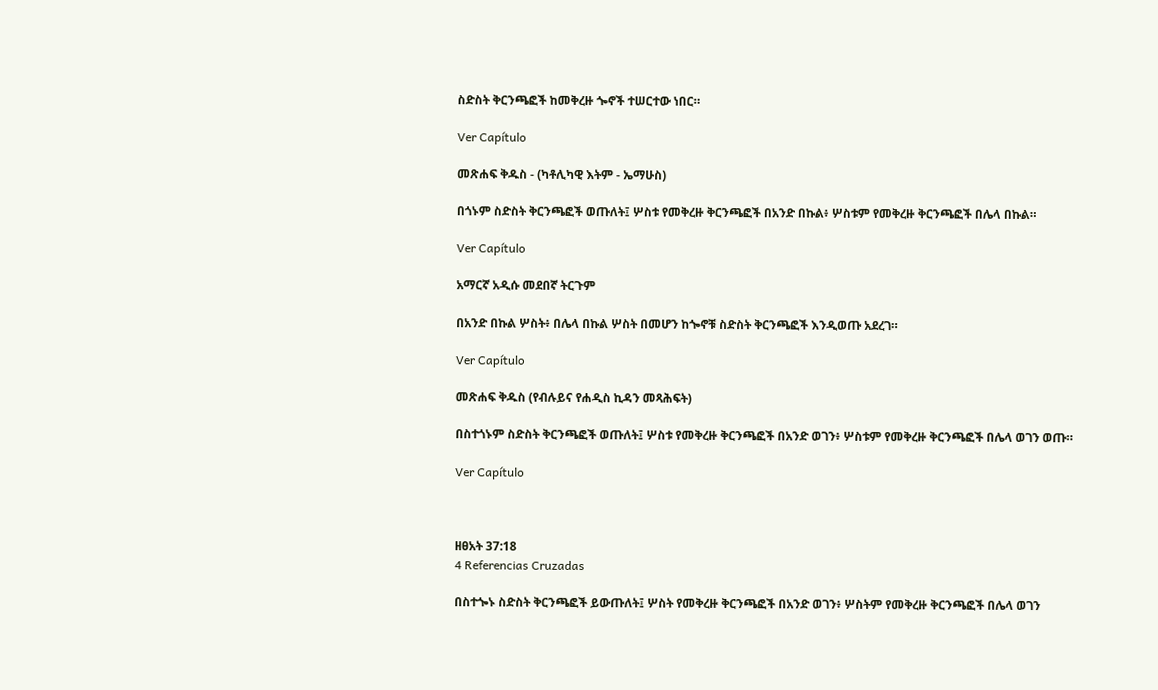ስድስት ቅርንጫፎች ከመቅረዙ ጐኖች ተሠርተው ነበር።

Ver Capítulo

መጽሐፍ ቅዱስ - (ካቶሊካዊ እትም - ኤማሁስ)

በጎኑም ስድስት ቅርንጫፎች ወጡለት፤ ሦስቱ የመቅረዙ ቅርንጫፎች በአንድ በኩል፥ ሦስቱም የመቅረዙ ቅርንጫፎች በሌላ በኩል።

Ver Capítulo

አማርኛ አዲሱ መደበኛ ትርጉም

በአንድ በኩል ሦስት፥ በሌላ በኩል ሦስት በመሆን ከጐኖቹ ስድስት ቅርንጫፎች እንዲወጡ አደረገ።

Ver Capítulo

መጽሐፍ ቅዱስ (የብሉይና የሐዲስ ኪዳን መጻሕፍት)

በስተጎኑም ስድስት ቅርንጫፎች ወጡለት፤ ሦስቱ የመቅረዙ ቅርንጫፎች በአንድ ወገን፥ ሦስቱም የመቅረዙ ቅርንጫፎች በሌላ ወገን ወጡ።

Ver Capítulo



ዘፀአት 37:18
4 Referencias Cruzadas

በስተጐኑ ስድስት ቅርንጫፎች ይውጡለት፤ ሦስት የመቅረዙ ቅርንጫፎች በአንድ ወገን፥ ሦስትም የመቅረዙ ቅርንጫፎች በሌላ ወገን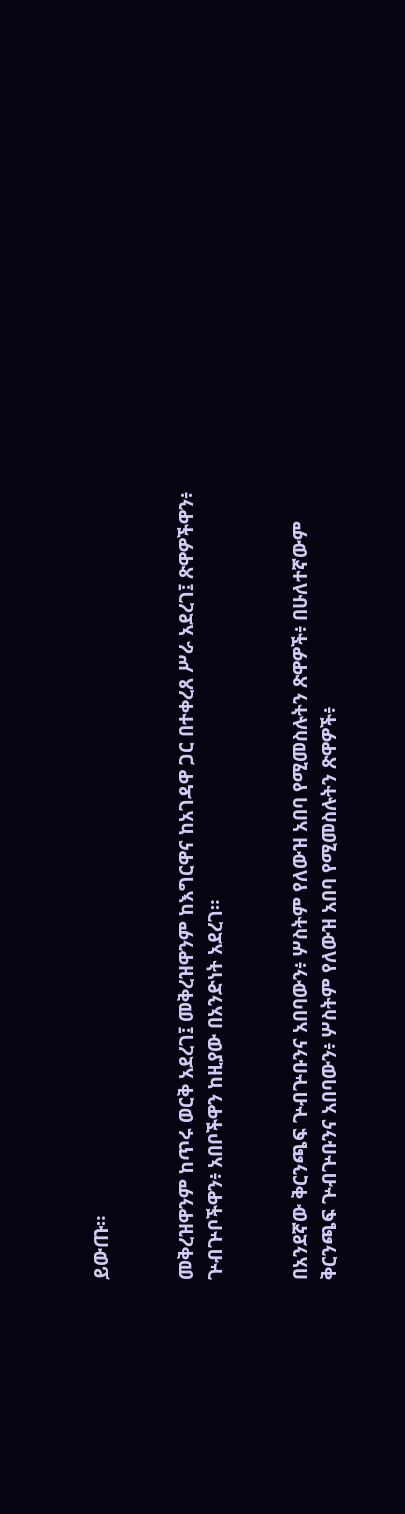ይውጡ።


መቅረዝዋንም ከጥሩ ወርቅ አደረገ፤ መቅረዝዋንም ከእግርዋና ከአገዳዋ ጋር በተቀረጸ ሥራ አደረገ፤ ጽዋዎችዋን፥ ጕብጕቦችዋን፥ አበቦችዋን ከዚያው በአንድነት አደረገ።


በአንደኛው ቅርንጫፍ ጕብጕቡንና አበባውን፥ ሦስትም የለውዝ አበባ የሚመስሉትን ጽዋዎች፥ በሁለተኛውም ቅርንጫፍ ጕብጕቡንና አበባውን፥ ሦስትም የለውዝ አበባ የሚመስሉትን ጽዋዎች፥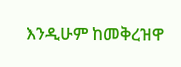እንዲሁም ከመቅረዝዋ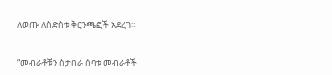ለወጡ ለስድስቱ ቅርንጫፎች አደረገ።


“መብራቶቹን ስታበራ ሰባቱ መብራቶች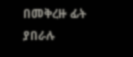በመቅረዙ ፊት ያበራሉ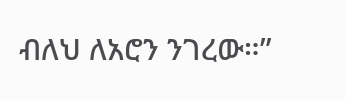ብለህ ለአሮን ንገረው።”